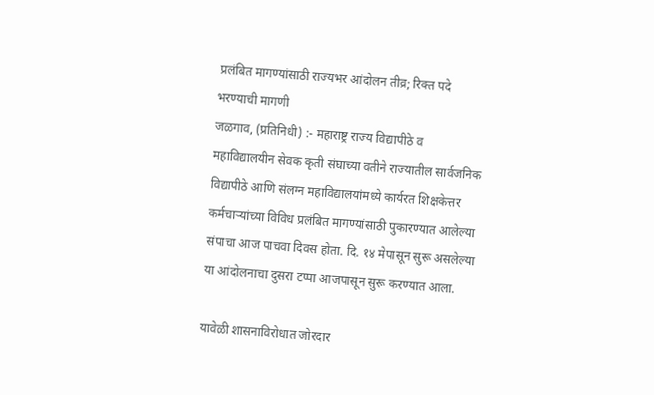प्रलंबित मागण्यांसाठी राज्यभर आंदोलन तीव्र; रिक्त पदे भरण्याची मागणी
जळगाव, (प्रतिनिधी) :- महाराष्ट्र राज्य विद्यापीठे व महाविद्यालयीन सेवक कृती संघाच्या वतीने राज्यातील सार्वजनिक विद्यापीठे आणि संलग्न महाविद्यालयांमध्ये कार्यरत शिक्षकेत्तर कर्मचाऱ्यांच्या विविध प्रलंबित मागण्यांसाठी पुकारण्यात आलेल्या संपाचा आज पाचवा दिवस होता. दि. १४ मेपासून सुरू असलेल्या या आंदोलनाचा दुसरा टप्पा आजपासून सुरू करण्यात आला.

यावेळी शासनाविरोधात जोरदार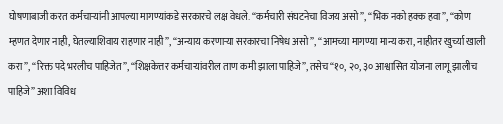घोषणाबाजी करत कर्मचाऱ्यांनी आपल्या मागण्यांकडे सरकारचे लक्ष वेधले. “कर्मचारी संघटनेचा विजय असो”, “भिक नको हक्क हवा”, “कोण म्हणत देणार नाही, घेतल्याशिवाय राहणार नाही”, “अन्याय करणाऱ्या सरकारचा निषेध असो”, “आमच्या मागण्या मान्य करा, नाहीतर खुर्च्या खाली करा”, “रिक्त पदे भरलीच पाहिजेत”, “शिक्षकेत्तर कर्मचाऱ्यांवरील ताण कमी झाला पाहिजे”, तसेच “१०, २०, ३० आश्वासित योजना लागू झालीच पाहिजे” अशा विविध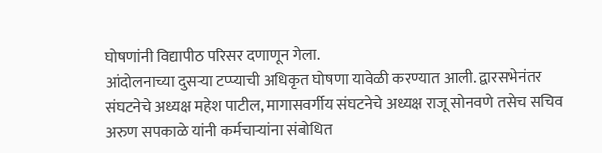घोषणांनी विद्यापीठ परिसर दणाणून गेला.
आंदोलनाच्या दुसऱ्या टप्प्याची अधिकृत घोषणा यावेळी करण्यात आली. द्वारसभेनंतर संघटनेचे अध्यक्ष महेश पाटील, मागासवर्गीय संघटनेचे अध्यक्ष राजू सोनवणे तसेच सचिव अरुण सपकाळे यांनी कर्मचाऱ्यांना संबोधित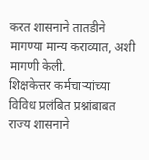करत शासनाने तातडीने मागण्या मान्य कराव्यात, अशी मागणी केली.
शिक्षकेत्तर कर्मचाऱ्यांच्या विविध प्रलंबित प्रश्नांबाबत राज्य शासनाने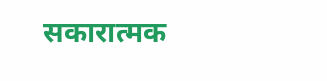सकारात्मक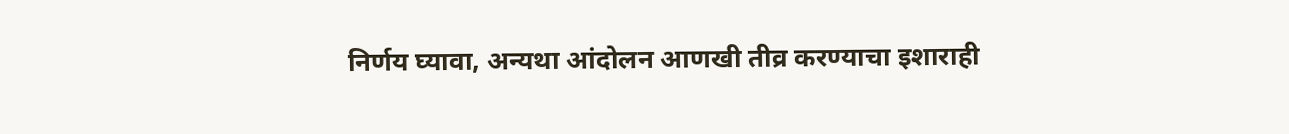निर्णय घ्यावा, अन्यथा आंदोलन आणखी तीव्र करण्याचा इशाराही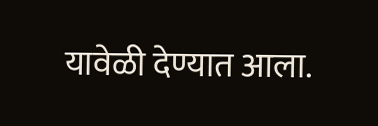यावेळी देण्यात आला.